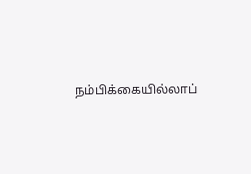நம்பிக்கையில்லாப்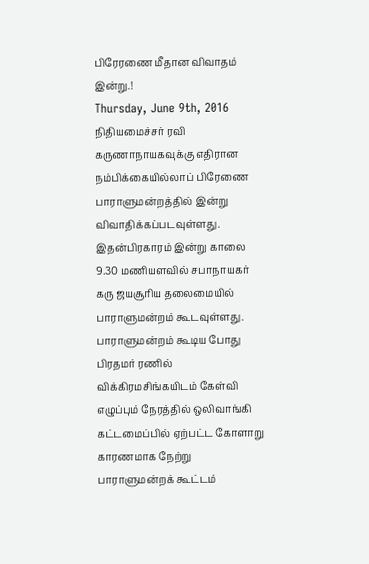பிரேரணை மீதான விவாதம் இன்று.!
Thursday, June 9th, 2016
நிதியமைச்சர் ரவி கருணாநாயகவுக்கு எதிரான நம்பிக்கையில்லாப் பிரேணை பாராளுமன்றத்தில் இன்று விவாதிக்கப்படவுள்ளது.
இதன்பிரகாரம் இன்று காலை 9.30 மணியளவில் சபாநாயகர் கரு ஜயசூரிய தலைமையில் பாராளுமன்றம் கூடவுள்ளது.
பாராளுமன்றம் கூடிய போது பிரதமர் ரணில் விக்கிரமசிங்கயிடம் கேள்வி எழுப்பும் நேரத்தில் ஒலிவாங்கி கட்டமைப்பில் ஏற்பட்ட கோளாறு காரணமாக நேற்று பாராளுமன்றக் கூட்டம்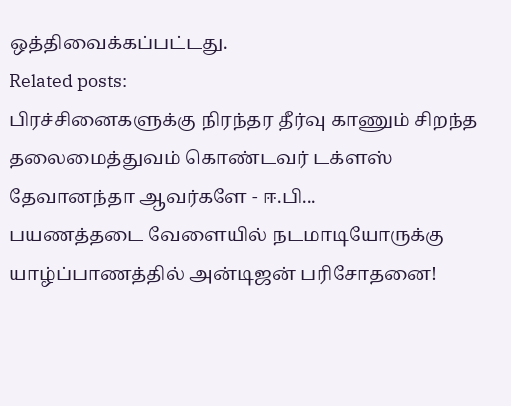ஒத்திவைக்கப்பட்டது.
Related posts:
பிரச்சினைகளுக்கு நிரந்தர தீர்வு காணும் சிறந்த தலைமைத்துவம் கொண்டவர் டக்ளஸ் தேவானந்தா ஆவர்களே - ஈ.பி...
பயணத்தடை வேளையில் நடமாடியோருக்கு யாழ்ப்பாணத்தில் அன்டிஜன் பரிசோதனை!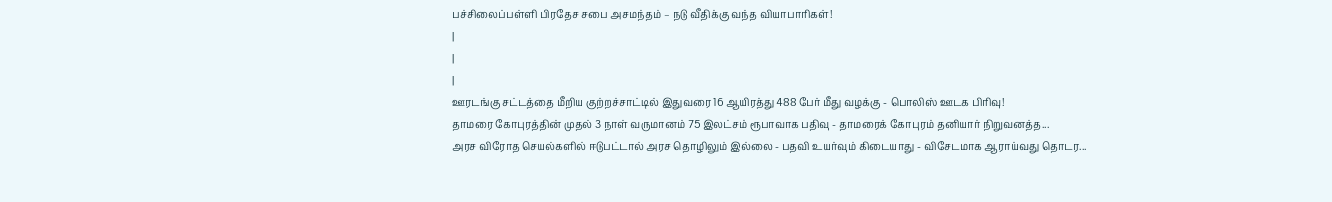பச்சிலைப்பள்ளி பிரதேச சபை அசமந்தம் – நடு வீதிக்கு வந்த வியாபாரிகள்!
|
|
|
ஊரடங்கு சட்டத்தை மீறிய குற்றச்சாட்டில் இதுவரை 16 ஆயிரத்து 488 பேர் மீது வழக்கு - பொலிஸ் ஊடக பிரிவு!
தாமரை கோபுரத்தின் முதல் 3 நாள் வருமானம் 75 இலட்சம் ரூபாவாக பதிவு - தாமரைக் கோபுரம் தனியார் நிறுவனத்த...
அரச விரோத செயல்களில் ஈடுபட்டால் அரச தொழிலும் இல்லை - பதவி உயர்வும் கிடையாது - விசேடமாக ஆராய்வது தொடர...